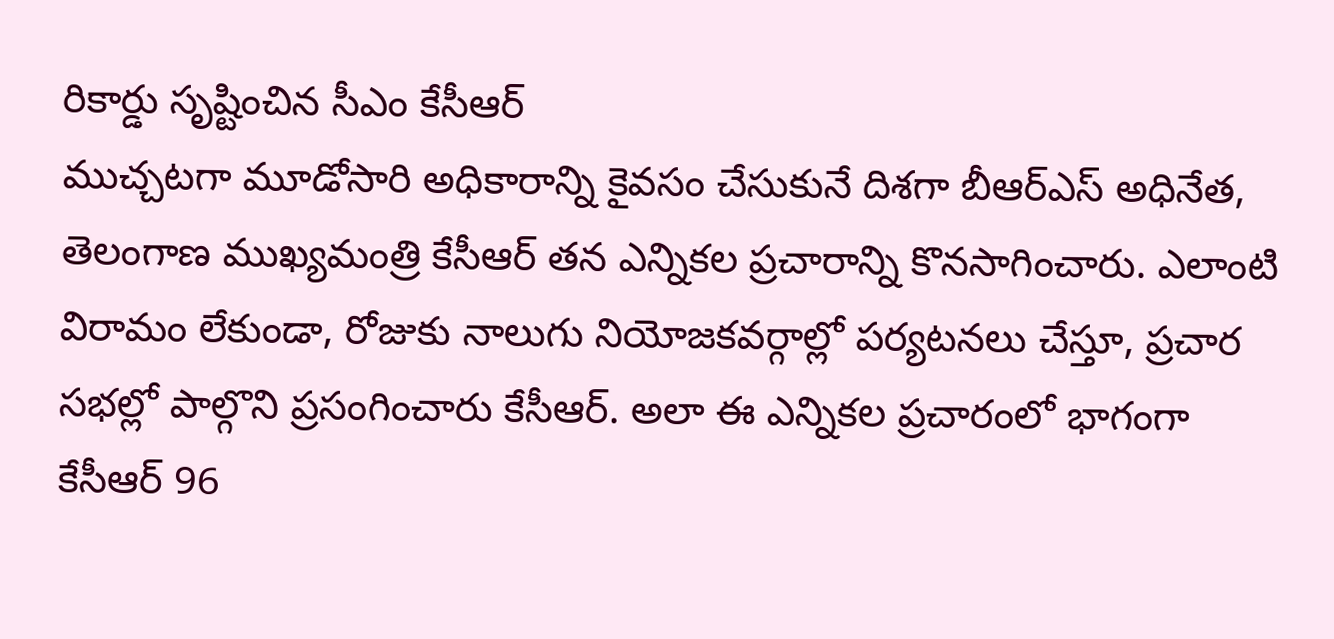రికార్డు సృష్టించిన సీఎం కేసీఆర్
ముచ్చటగా మూడోసారి అధికారాన్ని కైవసం చేసుకునే దిశగా బీఆర్ఎస్ అధినేత, తెలంగాణ ముఖ్యమంత్రి కేసీఆర్ తన ఎన్నికల ప్రచారాన్ని కొనసాగించారు. ఎలాంటి విరామం లేకుండా, రోజుకు నాలుగు నియోజకవర్గాల్లో పర్యటనలు చేస్తూ, ప్రచార సభల్లో పాల్గొని ప్రసంగించారు కేసీఆర్. అలా ఈ ఎన్నికల ప్రచారంలో భాగంగా కేసీఆర్ 96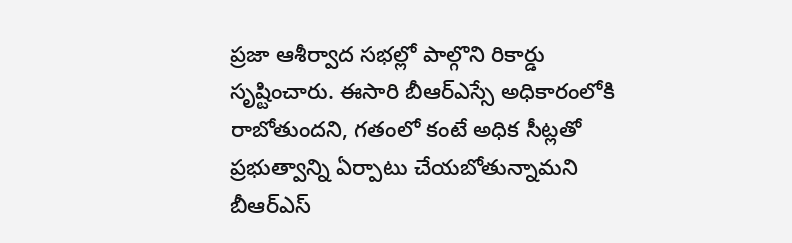ప్రజా ఆశీర్వాద సభల్లో పాల్గొని రికార్డు సృష్టించారు. ఈసారి బీఆర్ఎస్సే అధికారంలోకి రాబోతుందని, గతంలో కంటే అధిక సీట్లతో ప్రభుత్వాన్ని ఏర్పాటు చేయబోతున్నామని బీఆర్ఎస్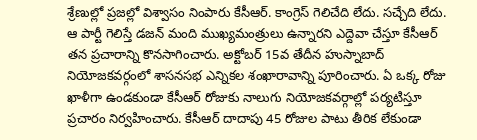శ్రేణుల్లో ప్రజల్లో విశ్వాసం నింపారు కేసీఆర్. కాంగ్రెస్ గెలిచేది లేదు. సచ్చేది లేదు. ఆ పార్టీ గెలిస్తే డజన్ మంది ముఖ్యమంత్రులు ఉన్నారని ఎద్దెవా చేస్తూ కేసీఆర్ తన ప్రచారాన్ని కొనసాగించారు. అక్టోబర్ 15వ తేదీన హుస్నాబాద్ నియోజకవర్గంలో శాసనసభ ఎన్నికల శంఖారావాన్ని పూరించారు. ఏ ఒక్క రోజు ఖాళీగా ఉండకుండా కేసీఆర్ రోజుకు నాలుగు నియోజకవర్గాల్లో పర్యటిస్తూ ప్రచారం నిర్వహించారు. కేసీఆర్ దాదాపు 45 రోజుల పాటు తీరిక లేకుండా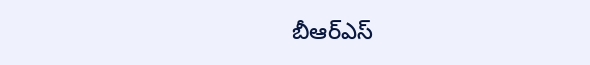బీఆర్ఎస్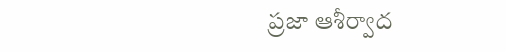ప్రజా ఆశీర్వాద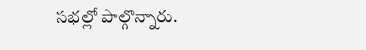సభల్లో పాల్గొన్నారు.